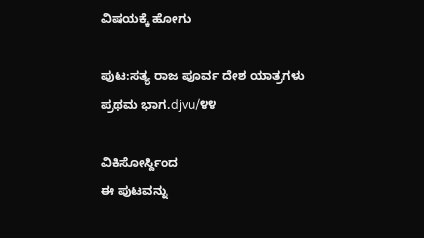ವಿಷಯಕ್ಕೆ ಹೋಗು

ಪುಟ:ಸತ್ಯ ರಾಜ ಪೂರ್ವ ದೇಶ ಯಾತ್ರಗಳು ಪ್ರಥಮ ಭಾಗ.djvu/೪೪

ವಿಕಿಸೋರ್ಸ್ದಿಂದ
ಈ ಪುಟವನ್ನು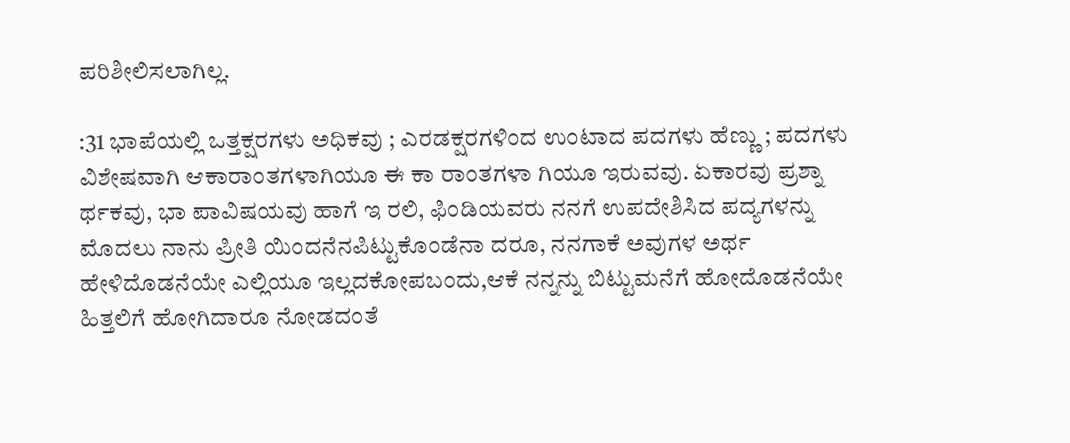ಪರಿಶೀಲಿಸಲಾಗಿಲ್ಲ.

:31 ಭಾಪೆಯಲ್ಲಿ ಒತ್ತಕ್ಷರಗಳು ಅಧಿಕವು ; ಎರಡಕ್ಷರಗಳಿಂದ ಉಂಟಾದ ಪದಗಳು ಹೆಣ್ಣು ; ಪದಗಳು ವಿಶೇಷವಾಗಿ ಆಕಾರಾಂತಗಳಾಗಿಯೂ ಈ ಕಾ ರಾಂತಗಳಾ ಗಿಯೂ ಇರುವವು. ಏಕಾರವು ಪ್ರಶ್ನಾ ರ್ಥಕವು, ಭಾ ಪಾವಿಷಯವು ಹಾಗೆ ಇ ರಲಿ, ಫಿಂಡಿಯವರು ನನಗೆ ಉಪದೇಶಿಸಿದ ಪದ್ಯಗಳನ್ನು ಮೊದಲು ನಾನು ಪ್ರೀತಿ ಯಿಂದನೆನಪಿಟ್ಟುಕೊಂಡೆನಾ ದರೂ, ನನಗಾಕೆ ಅವುಗಳ ಅರ್ಥ ಹೇಳಿದೊಡನೆಯೇ ಎಲ್ಲಿಯೂ ಇಲ್ಲದಕೋಪಬಂದು,ಆಕೆ ನನ್ನನ್ನು ಬಿಟ್ಟುಮನೆಗೆ ಹೋದೊಡನೆಯೇ ಹಿತ್ತಲಿಗೆ ಹೋಗಿದಾರೂ ನೋಡದಂತೆ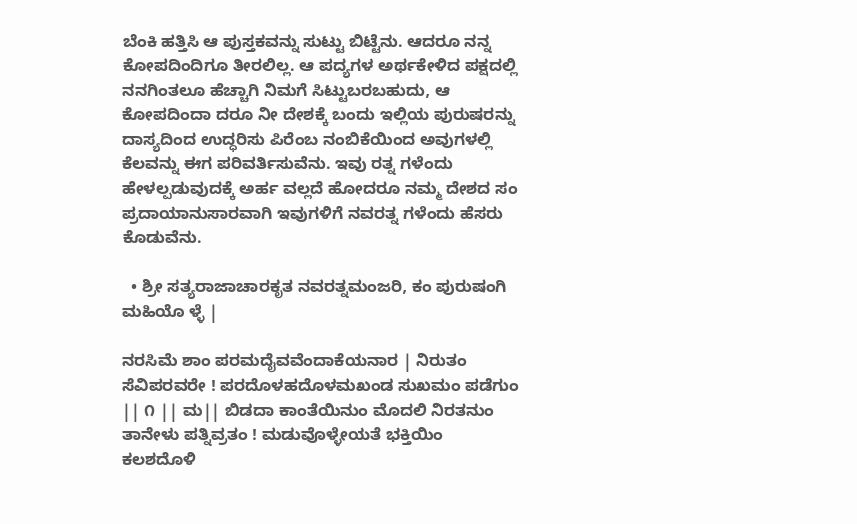ಬೆಂಕಿ ಹತ್ತಿಸಿ ಆ ಪುಸ್ತಕವನ್ನು ಸುಟ್ಟು ಬಿಟ್ಟೆನು. ಆದರೂ ನನ್ನ ಕೋಪದಿಂದಿಗೂ ತೀರಲಿಲ್ಲ. ಆ ಪದ್ಯಗಳ ಅರ್ಥಕೇಳಿದ ಪಕ್ಷದಲ್ಲಿ ನನಗಿಂತಲೂ ಹೆಚ್ಚಾಗಿ ನಿಮಗೆ ಸಿಟ್ಟುಬರಬಹುದು, ಆ ಕೋಪದಿಂದಾ ದರೂ ನೀ ದೇಶಕ್ಕೆ ಬಂದು ಇಲ್ಲಿಯ ಪುರುಷರನ್ನು ದಾಸ್ಯದಿಂದ ಉದ್ಧರಿಸು ಪಿರೆಂಬ ನಂಬಿಕೆಯಿಂದ ಅವುಗಳಲ್ಲಿ ಕೆಲವನ್ನು ಈಗ ಪರಿವರ್ತಿಸುವೆನು. ಇವು ರತ್ನ ಗಳೆಂದು ಹೇಳಲ್ಪಡುವುದಕ್ಕೆ ಅರ್ಹ ವಲ್ಲದೆ ಹೋದರೂ ನಮ್ಮ ದೇಶದ ಸಂ ಪ್ರದಾಯಾನುಸಾರವಾಗಿ ಇವುಗಳಿಗೆ ನವರತ್ನ ಗಳೆಂದು ಹೆಸರು ಕೊಡುವೆನು.

  • ಶ್ರೀ ಸತ್ಯರಾಜಾಚಾರಕೃತ ನವರತ್ನಮಂಜರಿ, ಕಂ ಪುರುಷಂಗಿ ಮಹಿಯೊ ಳ್ಳೆ |

ನರಸಿಮೆ ಶಾಂ ಪರಮದೈವವೆಂದಾಕೆಯನಾರ | ನಿರುತಂ ಸೆವಿಪರವರೇ ! ಪರದೊಳಹದೊಳಮಖಂಡ ಸುಖಮಂ ಪಡೆಗುಂ || ೧ || ಮ|| ಬಿಡದಾ ಕಾಂತೆಯಿನುಂ ಮೊದಲಿ ನಿರತನುಂ ತಾನೇಳು ಪತ್ನಿವ್ರತಂ ! ಮಡುವೊಳ್ಳೇಯತೆ ಭಕ್ತಿಯಿಂ ಕಲಶದೊಳಿ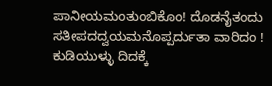ಪಾನೀಯಮಂತುಂಬಿಕೊಂ! ದೊಡನೈತಂದು ಸತೀಪದದ್ವಯಮನೊಪ್ಪರ್ದುತಾ ವಾರಿದಂ ! ಕುಡಿಯುಳ್ಳು ದಿದಕ್ಕೆ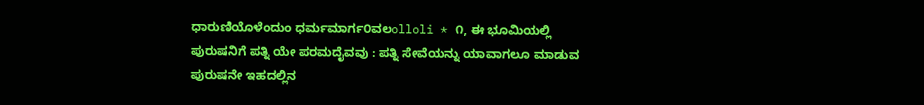ಧಾರುಣಿಯೊಳೆಂದುಂ ಧರ್ಮಮಾರ್ಗ೦ವಲolloli * ೧, ಈ ಭೂಮಿಯಲ್ಲಿ ಪುರುಷನಿಗೆ ಪತ್ನಿ ಯೇ ಪರಮದೈವವು : ಪತ್ನಿ ಸೇವೆಯನ್ನು ಯಾವಾಗಲೂ ಮಾಡುವ ಪುರುಷನೇ ಇಹದಲ್ಲಿನ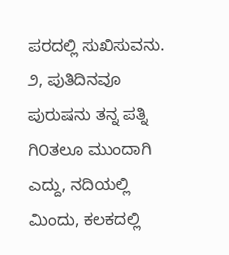ಪರದಲ್ಲಿ ಸುಖಿಸುವನು. ೨, ಪುತಿದಿನವೂ ಪುರುಷನು ತನ್ನ ಪತ್ನಿ ಗಿ೦ತಲೂ ಮುಂದಾಗಿ ಎದ್ದು, ನದಿಯಲ್ಲಿ ಮಿಂದು, ಕಲಕದಲ್ಲಿ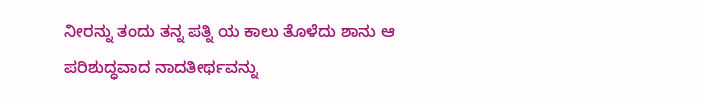ನೀರನ್ನು ತಂದು ತನ್ನ ಪತ್ನಿ ಯ ಕಾಲು ತೊಳೆದು ಶಾನು ಆ ಪರಿಶುದ್ಧವಾದ ನಾದತೀರ್ಥವನ್ನು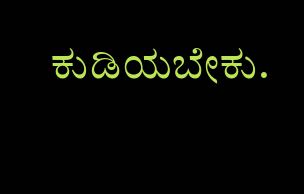ಕುಡಿಯಬೇಕು.